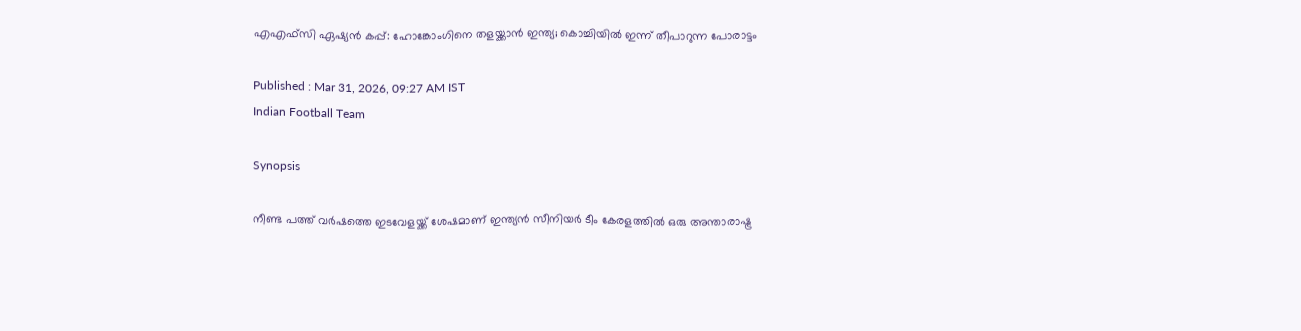എഎഫ്‌സി ഏഷ്യൻ കപ്പ്: ഹോങ്കോംഗിനെ തളയ്ക്കാൻ ഇന്ത്യ; കൊച്ചിയിൽ ഇന്ന് തീപാറുന്ന പോരാട്ടം

Published : Mar 31, 2026, 09:27 AM IST
Indian Football Team

Synopsis

നീണ്ട പത്ത് വർഷത്തെ ഇടവേളയ്ക്ക് ശേഷമാണ് ഇന്ത്യൻ സീനിയർ ടീം കേരളത്തിൽ ഒരു അന്താരാഷ്ട്ര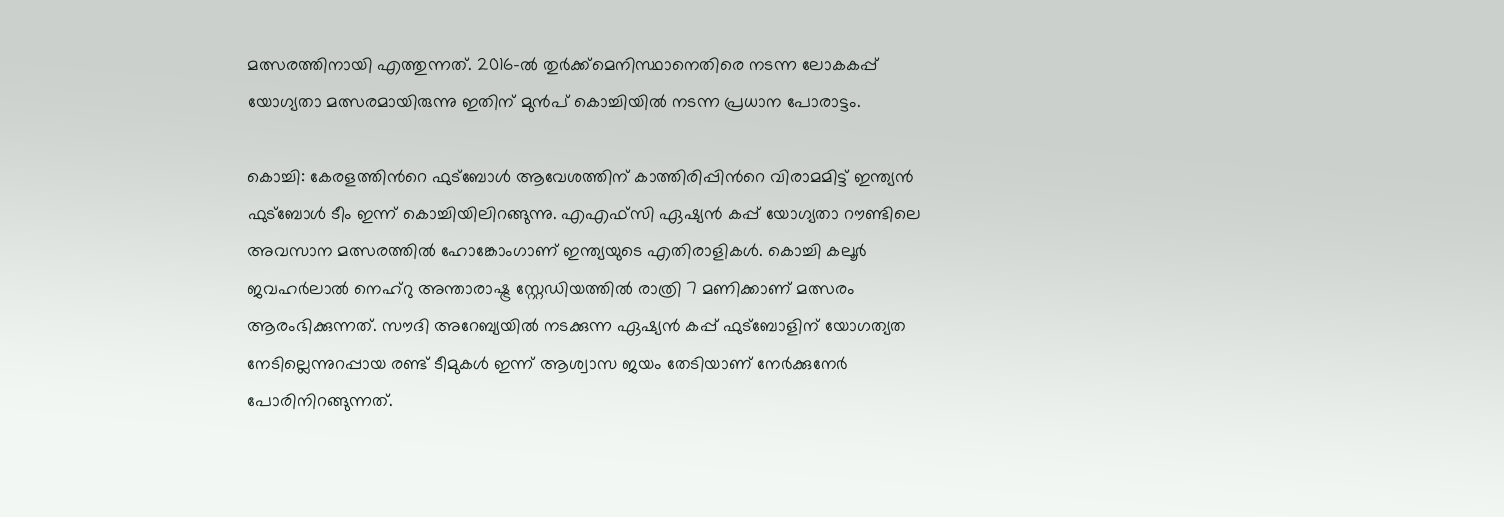മത്സരത്തിനായി എത്തുന്നത്. 2016-ൽ തുർക്ക്മെനിസ്ഥാനെതിരെ നടന്ന ലോകകപ്പ് യോഗ്യതാ മത്സരമായിരുന്നു ഇതിന് മുൻപ് കൊച്ചിയിൽ നടന്ന പ്രധാന പോരാട്ടം.

കൊച്ചി: കേരളത്തിന്‍റെ ഫുട്ബോൾ ആവേശത്തിന് കാത്തിരിപ്പിന്‍റെ വിരാമമിട്ട് ഇന്ത്യൻ ഫുട്ബോൾ ടീം ഇന്ന് കൊച്ചിയിലിറങ്ങുന്നു. എഎഫ്സി ഏഷ്യൻ കപ്പ് യോഗ്യതാ റൗണ്ടിലെ അവസാന മത്സരത്തിൽ ഹോങ്കോംഗാണ് ഇന്ത്യയുടെ എതിരാളികൾ. കൊച്ചി കലൂർ ജവഹർലാൽ നെഹ്‌റു അന്താരാഷ്ട്ര സ്റ്റേഡിയത്തിൽ രാത്രി 7 മണിക്കാണ് മത്സരം ആരംഭിക്കുന്നത്. സൗദി അറേബ്യയിൽ നടക്കുന്ന ഏഷ്യൻ കപ്പ് ഫുട്ബോളിന് യോഗത്യത നേടില്ലെന്നുറപ്പായ രണ്ട് ടീമുകൾ ഇന്ന് ആശ്വാസ ജയം തേടിയാണ് നേര്‍ക്കുനേര്‍ പോരിനിറങ്ങുന്നത്.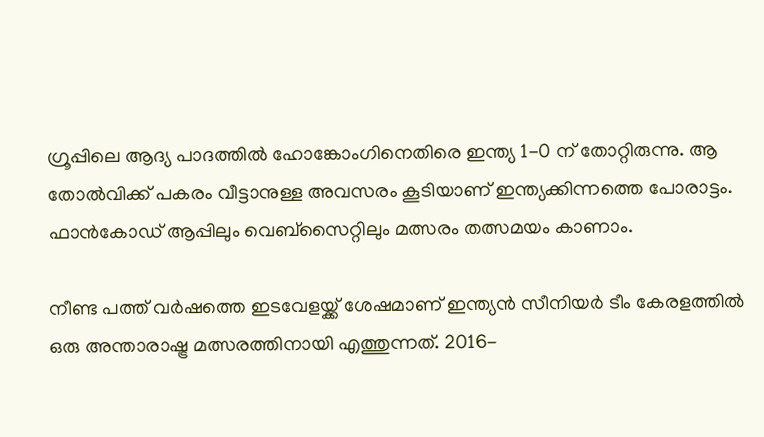ഗ്രൂപ്പിലെ ആദ്യ പാദത്തിൽ ഹോങ്കോംഗിനെതിരെ ഇന്ത്യ 1-0 ന് തോറ്റിരുന്നു. ആ തോൽവിക്ക് പകരം വീട്ടാനുള്ള അവസരം കൂടിയാണ് ഇന്ത്യക്കിന്നത്തെ പോരാട്ടം. ഫാൻകോഡ് ആപ്പിലും വെബ്‌സൈറ്റിലും മത്സരം തത്സമയം കാണാം.

നീണ്ട പത്ത് വർഷത്തെ ഇടവേളയ്ക്ക് ശേഷമാണ് ഇന്ത്യൻ സീനിയർ ടീം കേരളത്തിൽ ഒരു അന്താരാഷ്ട്ര മത്സരത്തിനായി എത്തുന്നത്. 2016-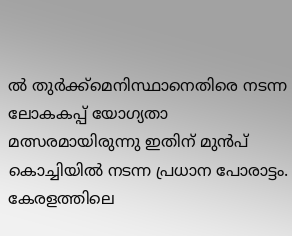ൽ തുർക്ക്മെനിസ്ഥാനെതിരെ നടന്ന ലോകകപ്പ് യോഗ്യതാ മത്സരമായിരുന്നു ഇതിന് മുൻപ് കൊച്ചിയിൽ നടന്ന പ്രധാന പോരാട്ടം. കേരളത്തിലെ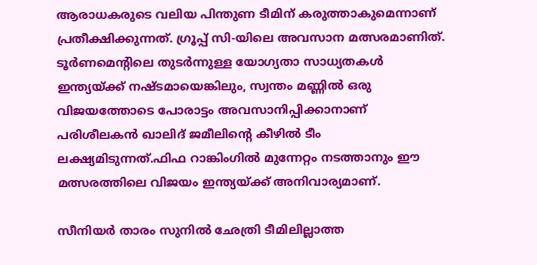ആരാധകരുടെ വലിയ പിന്തുണ ടീമിന് കരുത്താകുമെന്നാണ് പ്രതീക്ഷിക്കുന്നത്. ഗ്രൂപ്പ് സി-യിലെ അവസാന മത്സരമാണിത്. ടൂർണമെന്‍റിലെ തുടർന്നുള്ള യോഗ്യതാ സാധ്യതകൾ ഇന്ത്യയ്ക്ക് നഷ്ടമായെങ്കിലും, സ്വന്തം മണ്ണിൽ ഒരു വിജയത്തോടെ പോരാട്ടം അവസാനിപ്പിക്കാനാണ് പരിശീലകൻ ഖാലിദ് ജമീലിന്‍റെ കീഴിൽ ടീം ലക്ഷ്യമിടുന്നത്.ഫിഫ റാങ്കിംഗിൽ മുന്നേറ്റം നടത്താനും ഈ മത്സരത്തിലെ വിജയം ഇന്ത്യയ്ക്ക് അനിവാര്യമാണ്.

സീനിയർ താരം സുനിൽ ഛേത്രി ടീമിലില്ലാത്ത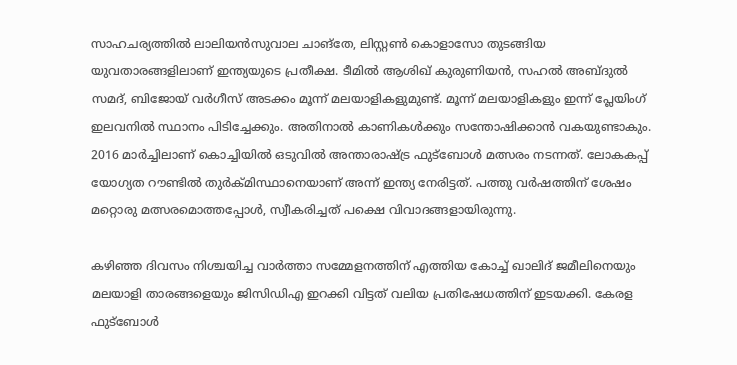സാഹചര്യത്തിൽ ലാലിയൻസുവാല ചാങ്‌തേ, ലിസ്റ്റൺ കൊളാസോ തുടങ്ങിയ യുവതാരങ്ങളിലാണ് ഇന്ത്യയുടെ പ്രതീക്ഷ. ടീമിൽ ആശിഖ് കുരുണിയൻ, സഹൽ അബ്ദുൽ സമദ്, ബിജോയ് വര്‍ഗീസ് അടക്കം മൂന്ന് മലയാളികളുമുണ്ട്. മൂന്ന് മലയാളികളും ഇന്ന് പ്ലേയിംഗ് ഇലവനിൽ സ്ഥാനം പിടിച്ചേക്കും. അതിനാൽ കാണികൾക്കും സന്തോഷിക്കാന്‍ വകയുണ്ടാകും. 2016 മാര്‍ച്ചിലാണ് കൊച്ചിയിൽ ഒടുവിൽ അന്താരാഷ്ട്ര ഫുട്ബോൾ മത്സരം നടന്നത്. ലോകകപ്പ് യോഗ്യത റൗണ്ടിൽ തുര്‍ക്മിസ്ഥാനെയാണ് അന്ന് ഇന്ത്യ നേരിട്ടത്. പത്തു വര്‍ഷത്തിന് ശേഷം മറ്റൊരു മത്സരമൊത്തപ്പോൾ, സ്വീകരിച്ചത് പക്ഷെ വിവാദങ്ങളായിരുന്നു.

കഴിഞ്ഞ ദിവസം നിശ്ചയിച്ച വാര്‍ത്താ സമ്മേളനത്തിന് എത്തിയ കോച്ച് ഖാലിദ് ജമീലിനെയും മലയാളി താരങ്ങളെയും ജിസിഡിഎ ഇറക്കി വിട്ടത് വലിയ പ്രതിഷേധത്തിന് ഇടയക്കി. കേരള ഫുട്ബോള്‍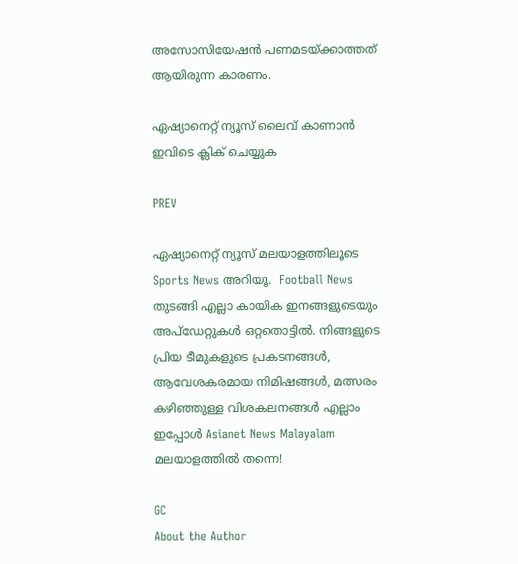അസോസിയേഷന്‍ പണമടയ്ക്കാത്തത് ആയിരുന്ന കാരണം.

ഏഷ്യാനെറ്റ് ന്യൂസ് ലൈവ് കാണാന്‍ ഇവിടെ ക്ലിക് ചെയ്യുക

PREV

ഏഷ്യാനെറ്റ് ന്യൂസ് മലയാളത്തിലൂടെ Sports News അറിയൂ.  Football News തുടങ്ങി എല്ലാ കായിക ഇനങ്ങളുടെയും അപ്‌ഡേറ്റുകൾ ഒറ്റതൊട്ടിൽ. നിങ്ങളുടെ പ്രിയ ടീമുകളുടെ പ്രകടനങ്ങൾ, ആവേശകരമായ നിമിഷങ്ങൾ, മത്സരം കഴിഞ്ഞുള്ള വിശകലനങ്ങൾ എല്ലാം ഇപ്പോൾ Asianet News Malayalam മലയാളത്തിൽ തന്നെ!

GC
About the Author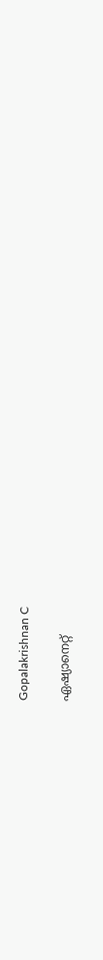Gopalakrishnan C

ഏഷ്യാനെറ്റ്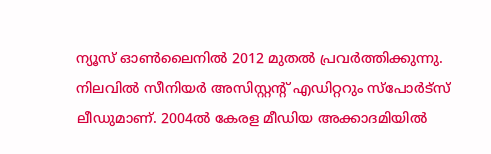ന്യൂസ് ഓണ്‍ലൈനില്‍ 2012 മുതല്‍ പ്രവര്‍ത്തിക്കുന്നു. നിലവില്‍ സീനിയര്‍ അസിസ്റ്റന്‍റ് എഡിറ്ററും സ്പോർട്സ് ലീഡുമാണ്. 2004ൽ കേരള മീഡിയ അക്കാദമിയില്‍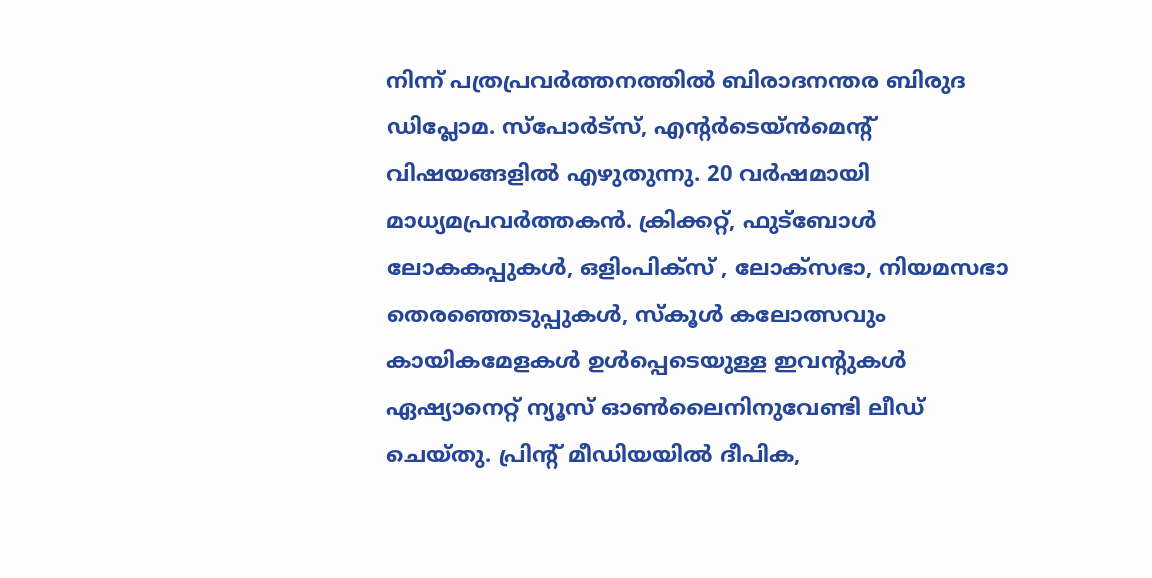നിന്ന് പത്രപ്രവര്‍ത്തനത്തില്‍ ബിരാദനന്തര ബിരുദ ഡിപ്ലോമ. സ്പോര്‍ട്സ്, എന്‍റര്‍ടെയ്ൻമെന്‍റ് വിഷയങ്ങളില്‍ എഴുതുന്നു. 20 വര്‍ഷമായി മാധ്യമപ്രവര്‍ത്തകൻ. ക്രിക്കറ്റ്, ഫുട്ബോള്‍ ലോകകപ്പുകൾ, ഒളിംപിക്സ് , ലോക്സഭാ, നിയമസഭാ തെരഞ്ഞെടുപ്പുകള്‍, സ്കൂള്‍ കലോത്സവും കായികമേളകള്‍ ഉള്‍പ്പെടെയുള്ള ഇവന്‍റുകള്‍ ഏഷ്യാനെറ്റ് ന്യൂസ് ഓണ്‍ലൈനിനുവേണ്ടി ലീഡ് ചെയ്തു. പ്രിന്‍റ് മീഡിയയില്‍ ദീപിക,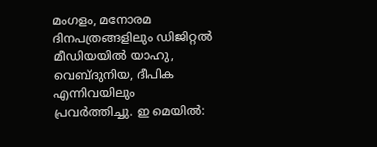മംഗളം, മനോരമ ദിനപത്രങ്ങളിലും ഡിജിറ്റൽ മീഡിയയില്‍ യാഹു, വെബ്ദുനിയ, ദീപിക എന്നിവയിലും പ്രവര്‍ത്തിച്ചു. ഇ മെയില്‍: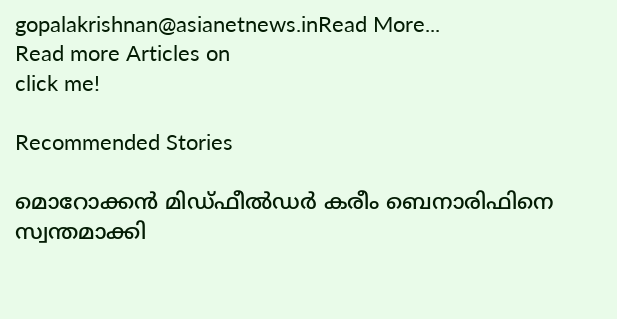gopalakrishnan@asianetnews.inRead More...
Read more Articles on
click me!

Recommended Stories

മൊറോക്കന്‍ മിഡ്ഫീല്‍ഡര്‍ കരീം ബെനാരിഫിനെ സ്വന്തമാക്കി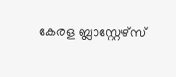കേരള ബ്ലാസ്റ്റേഴ്സ്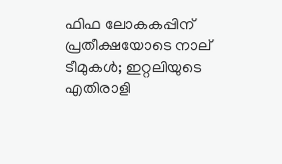ഫിഫ ലോകകപ്പിന് പ്രതീക്ഷയോടെ നാല് ടീമുകള്‍; ഇറ്റലിയുടെ എതിരാളി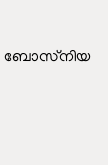ബോസ്‌നിയ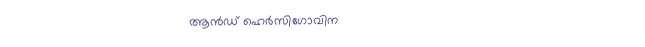ആന്‍ഡ് ഹെര്‍സിഗോവിന